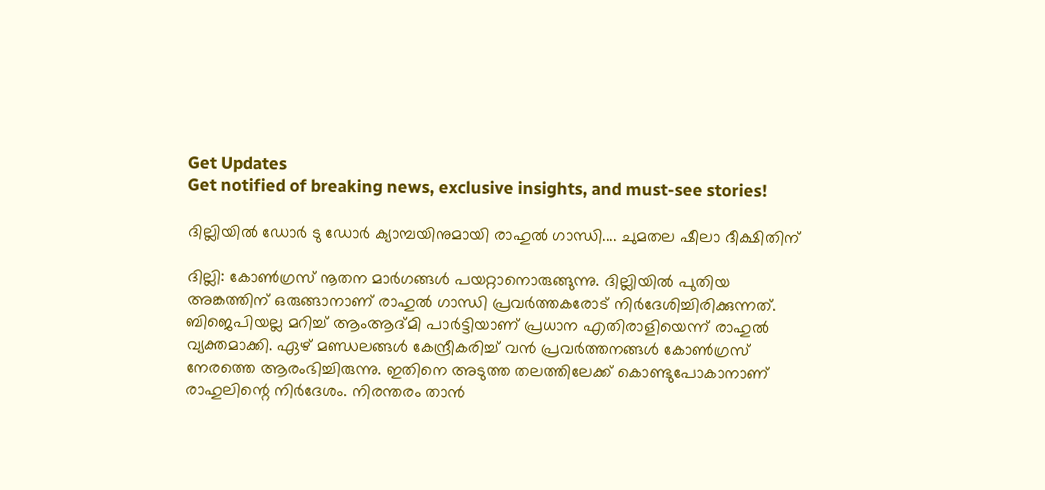Get Updates
Get notified of breaking news, exclusive insights, and must-see stories!

ദില്ലിയില്‍ ഡോര്‍ ടു ഡോര്‍ ക്യാമ്പയിനുമായി രാഹുല്‍ ഗാന്ധി.... ചുമതല ഷീലാ ദീക്ഷിതിന്

ദില്ലി: കോണ്‍ഗ്രസ് നൂതന മാര്‍ഗങ്ങള്‍ പയറ്റാനൊരുങ്ങുന്നു. ദില്ലിയില്‍ പുതിയ അങ്കത്തിന് ഒരുങ്ങാനാണ് രാഹുല്‍ ഗാന്ധി പ്രവര്‍ത്തകരോട് നിര്‍ദേശിച്ചിരിക്കുന്നത്. ബിജെപിയല്ല മറിച്ച് ആംആദ്മി പാര്‍ട്ടിയാണ് പ്രധാന എതിരാളിയെന്ന് രാഹുല്‍ വ്യക്തമാക്കി. ഏഴ് മണ്ഡലങ്ങള്‍ കേന്ദ്രീകരിച്ച് വന്‍ പ്രവര്‍ത്തനങ്ങള്‍ കോണ്‍ഗ്രസ് നേരത്തെ ആരംഭിച്ചിരുന്നു. ഇതിനെ അടുത്ത തലത്തിലേക്ക് കൊണ്ടുപോകാനാണ് രാഹുലിന്റെ നിര്‍ദേശം. നിരന്തരം താന്‍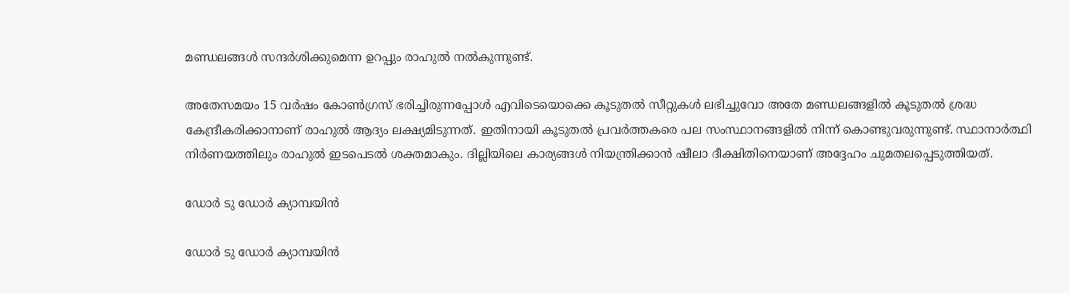മണ്ഡലങ്ങള്‍ സന്ദര്‍ശിക്കുമെന്ന ഉറപ്പും രാഹുല്‍ നല്‍കുന്നുണ്ട്.

അതേസമയം 15 വര്‍ഷം കോണ്‍ഗ്രസ് ഭരിച്ചിരുന്നപ്പോള്‍ എവിടെയൊക്കെ കൂടുതല്‍ സീറ്റുകള്‍ ലഭിച്ചുവോ അതേ മണ്ഡലങ്ങളില്‍ കൂടുതല്‍ ശ്രദ്ധ കേന്ദ്രീകരിക്കാനാണ് രാഹുല്‍ ആദ്യം ലക്ഷ്യമിടുന്നത്. ഇതിനായി കൂടുതല്‍ പ്രവര്‍ത്തകരെ പല സംസ്ഥാനങ്ങളില്‍ നിന്ന് കൊണ്ടുവരുന്നുണ്ട്. സ്ഥാനാര്‍ത്ഥി നിര്‍ണയത്തിലും രാഹുല്‍ ഇടപെടല്‍ ശക്തമാകും. ദില്ലിയിലെ കാര്യങ്ങള്‍ നിയന്ത്രിക്കാന്‍ ഷീലാ ദീക്ഷിതിനെയാണ് അദ്ദേഹം ചുമതലപ്പെടുത്തിയത്.

ഡോര്‍ ടു ഡോര്‍ ക്യാമ്പയിന്‍

ഡോര്‍ ടു ഡോര്‍ ക്യാമ്പയിന്‍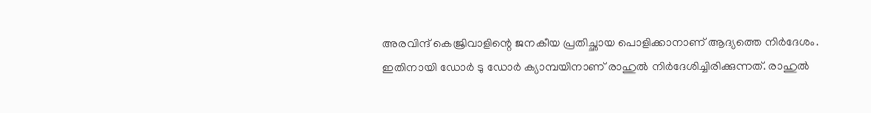അരവിന്ദ് കെജ്രിവാളിന്റെ ജനകീയ പ്രതിച്ഛായ പൊളിക്കാനാണ് ആദ്യത്തെ നിര്‍ദേശം. ഇതിനായി ഡോര്‍ ടു ഡോര്‍ ക്യാമ്പയിനാണ് രാഹുല്‍ നിര്‍ദേശിച്ചിരിക്കുന്നത്. രാഹുല്‍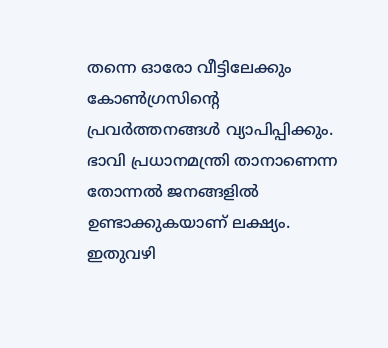തന്നെ ഓരോ വീട്ടിലേക്കും കോണ്‍ഗ്രസിന്റെ പ്രവര്‍ത്തനങ്ങള്‍ വ്യാപിപ്പിക്കും. ഭാവി പ്രധാനമന്ത്രി താനാണെന്ന തോന്നല്‍ ജനങ്ങളില്‍ ഉണ്ടാക്കുകയാണ് ലക്ഷ്യം. ഇതുവഴി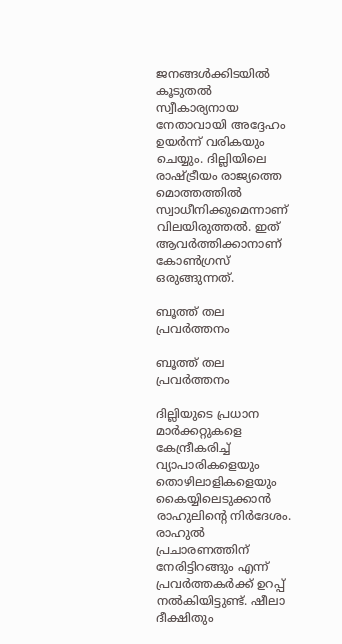ജനങ്ങള്‍ക്കിടയില്‍ കൂടുതല്‍ സ്വീകാര്യനായ നേതാവായി അദ്ദേഹം ഉയര്‍ന്ന് വരികയും ചെയ്യും. ദില്ലിയിലെ രാഷ്ട്രീയം രാജ്യത്തെ മൊത്തത്തില്‍ സ്വാധീനിക്കുമെന്നാണ് വിലയിരുത്തല്‍. ഇത് ആവര്‍ത്തിക്കാനാണ് കോണ്‍ഗ്രസ് ഒരുങ്ങുന്നത്.

ബൂത്ത് തല പ്രവര്‍ത്തനം

ബൂത്ത് തല പ്രവര്‍ത്തനം

ദില്ലിയുടെ പ്രധാന മാര്‍ക്കറ്റുകളെ കേന്ദ്രീകരിച്ച് വ്യാപാരികളെയും തൊഴിലാളികളെയും കൈയ്യിലെടുക്കാന്‍ രാഹുലിന്റെ നിര്‍ദേശം. രാഹുല്‍ പ്രചാരണത്തിന് നേരിട്ടിറങ്ങും എന്ന് പ്രവര്‍ത്തകര്‍ക്ക് ഉറപ്പ് നല്‍കിയിട്ടുണ്ട്. ഷീലാ ദീക്ഷിതും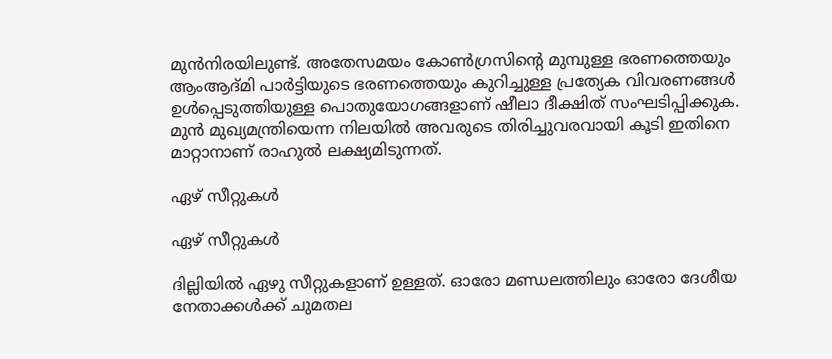മുന്‍നിരയിലുണ്ട്. അതേസമയം കോണ്‍ഗ്രസിന്റെ മുമ്പുള്ള ഭരണത്തെയും ആംആദ്മി പാര്‍ട്ടിയുടെ ഭരണത്തെയും കുറിച്ചുള്ള പ്രത്യേക വിവരണങ്ങള്‍ ഉള്‍പ്പെടുത്തിയുള്ള പൊതുയോഗങ്ങളാണ് ഷീലാ ദീക്ഷിത് സംഘടിപ്പിക്കുക. മുന്‍ മുഖ്യമന്ത്രിയെന്ന നിലയില്‍ അവരുടെ തിരിച്ചുവരവായി കൂടി ഇതിനെ മാറ്റാനാണ് രാഹുല്‍ ലക്ഷ്യമിടുന്നത്.

ഏഴ് സീറ്റുകള്‍

ഏഴ് സീറ്റുകള്‍

ദില്ലിയില്‍ ഏഴു സീറ്റുകളാണ് ഉള്ളത്. ഓരോ മണ്ഡലത്തിലും ഓരോ ദേശീയ നേതാക്കള്‍ക്ക് ചുമതല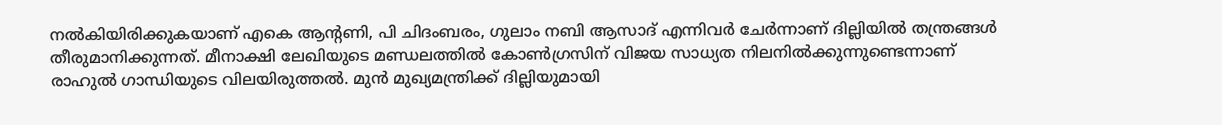നല്‍കിയിരിക്കുകയാണ് എകെ ആന്റണി, പി ചിദംബരം, ഗുലാം നബി ആസാദ് എന്നിവര്‍ ചേര്‍ന്നാണ് ദില്ലിയില്‍ തന്ത്രങ്ങള്‍ തീരുമാനിക്കുന്നത്. മീനാക്ഷി ലേഖിയുടെ മണ്ഡലത്തില്‍ കോണ്‍ഗ്രസിന് വിജയ സാധ്യത നിലനില്‍ക്കുന്നുണ്ടെന്നാണ് രാഹുല്‍ ഗാന്ധിയുടെ വിലയിരുത്തല്‍. മുന്‍ മുഖ്യമന്ത്രിക്ക് ദില്ലിയുമായി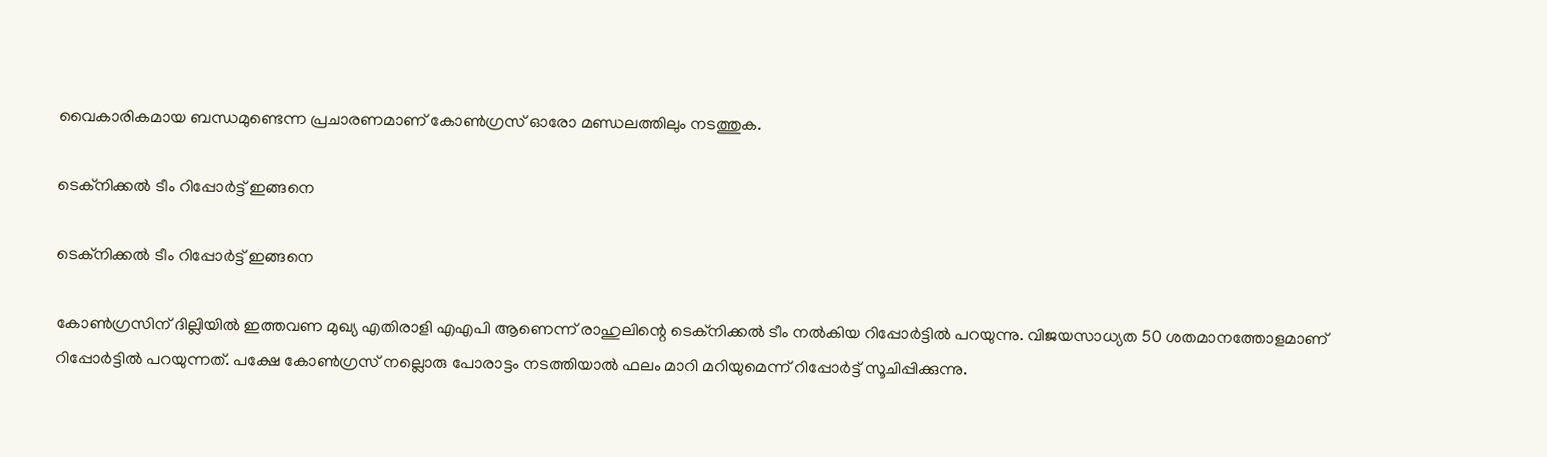വൈകാരികമായ ബന്ധമുണ്ടെന്ന പ്രചാരണമാണ് കോണ്‍ഗ്രസ് ഓരോ മണ്ഡലത്തിലും നടത്തുക.

ടെക്‌നിക്കല്‍ ടീം റിപ്പോര്‍ട്ട് ഇങ്ങനെ

ടെക്‌നിക്കല്‍ ടീം റിപ്പോര്‍ട്ട് ഇങ്ങനെ

കോണ്‍ഗ്രസിന് ദില്ലിയില്‍ ഇത്തവണ മുഖ്യ എതിരാളി എഎപി ആണെന്ന് രാഹുലിന്റെ ടെക്‌നിക്കല്‍ ടീം നല്‍കിയ റിപ്പോര്‍ട്ടില്‍ പറയുന്നു. വിജയസാധ്യത 50 ശതമാനത്തോളമാണ് റിപ്പോര്‍ട്ടില്‍ പറയുന്നത്. പക്ഷേ കോണ്‍ഗ്രസ് നല്ലൊരു പോരാട്ടം നടത്തിയാല്‍ ഫലം മാറി മറിയുമെന്ന് റിപ്പോര്‍ട്ട് സൂചിപ്പിക്കുന്നു.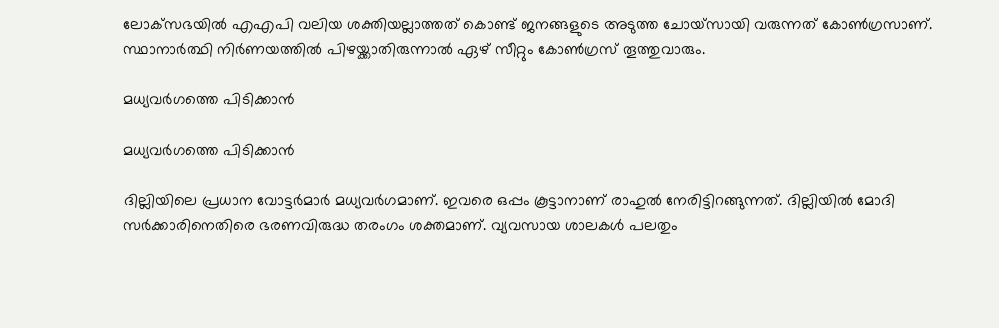ലോക്‌സഭയില്‍ എഎപി വലിയ ശക്തിയല്ലാത്തത് കൊണ്ട് ജനങ്ങളുടെ അടുത്ത ചോയ്‌സായി വരുന്നത് കോണ്‍ഗ്രസാണ്. സ്ഥാനാര്‍ത്ഥി നിര്‍ണയത്തില്‍ പിഴയ്ക്കാതിരുന്നാല്‍ ഏഴ് സീറ്റും കോണ്‍ഗ്രസ് തൂത്തുവാരും.

മധ്യവര്‍ഗത്തെ പിടിക്കാന്‍

മധ്യവര്‍ഗത്തെ പിടിക്കാന്‍

ദില്ലിയിലെ പ്രധാന വോട്ടര്‍മാര്‍ മധ്യവര്‍ഗമാണ്. ഇവരെ ഒപ്പം കൂട്ടാനാണ് രാഹുല്‍ നേരിട്ടിറങ്ങുന്നത്. ദില്ലിയില്‍ മോദി സര്‍ക്കാരിനെതിരെ ഭരണവിരുദ്ധ തരംഗം ശക്തമാണ്. വ്യവസായ ശാലകള്‍ പലതും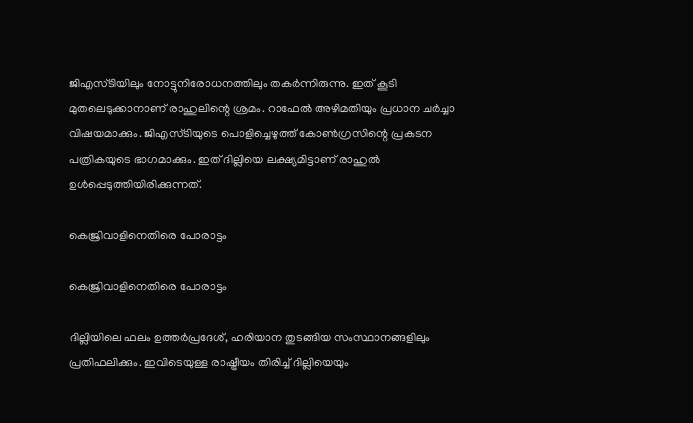ജിഎസ്ടിയിലും നോട്ടുനിരോധനത്തിലും തകര്‍ന്നിരുന്നു. ഇത് കൂടി മുതലെടുക്കാനാണ് രാഹുലിന്റെ ശ്രമം. റാഫേല്‍ അഴിമതിയും പ്രധാന ചര്‍ച്ചാ വിഷയമാക്കും. ജിഎസ്ടിയുടെ പൊളിച്ചെഴുത്ത് കോണ്‍ഗ്രസിന്റെ പ്രകടന പത്രികയുടെ ഭാഗമാക്കും. ഇത് ദില്ലിയെ ലക്ഷ്യമിട്ടാണ് രാഹുല്‍ ഉള്‍പ്പെടുത്തിയിരിക്കുന്നത്.

കെജ്രിവാളിനെതിരെ പോരാട്ടം

കെജ്രിവാളിനെതിരെ പോരാട്ടം

ദില്ലിയിലെ ഫലം ഉത്തര്‍പ്രദേശ്, ഹരിയാന തുടങ്ങിയ സംസ്ഥാനങ്ങളിലും പ്രതിഫലിക്കും. ഇവിടെയുള്ള രാഷ്ട്രീയം തിരിച്ച് ദില്ലിയെയും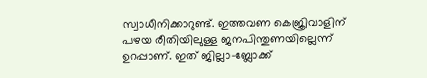സ്വാധീനിക്കാറുണ്ട്. ഇത്തവണ കെജ്രിവാളിന് പഴയ രീതിയിലുള്ള ജനപിന്തുണയില്ലെന്ന് ഉറപ്പാണ്. ഇത് ജില്ലാ-ബ്ലോക്ക്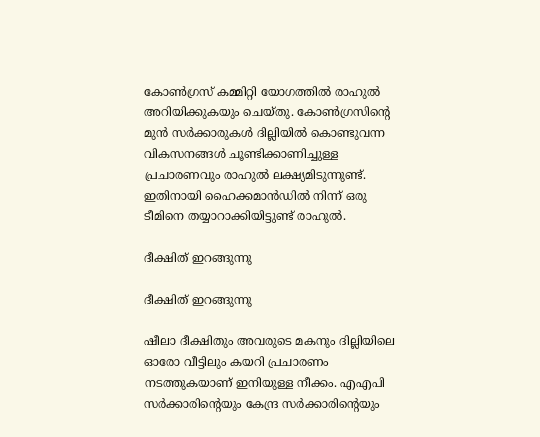കോണ്‍ഗ്രസ് കമ്മിറ്റി യോഗത്തില്‍ രാഹുല്‍ അറിയിക്കുകയും ചെയ്തു. കോണ്‍ഗ്രസിന്റെ മുന്‍ സര്‍ക്കാരുകള്‍ ദില്ലിയില്‍ കൊണ്ടുവന്ന വികസനങ്ങള്‍ ചൂണ്ടിക്കാണിച്ചുള്ള പ്രചാരണവും രാഹുല്‍ ലക്ഷ്യമിടുന്നുണ്ട്. ഇതിനായി ഹൈക്കമാന്‍ഡില്‍ നിന്ന് ഒരു ടീമിനെ തയ്യാറാക്കിയിട്ടുണ്ട് രാഹുല്‍.

ദീക്ഷിത് ഇറങ്ങുന്നു

ദീക്ഷിത് ഇറങ്ങുന്നു

ഷീലാ ദീക്ഷിതും അവരുടെ മകനും ദില്ലിയിലെ ഓരോ വീട്ടിലും കയറി പ്രചാരണം നടത്തുകയാണ് ഇനിയുള്ള നീക്കം. എഎപി സര്‍ക്കാരിന്റെയും കേന്ദ്ര സര്‍ക്കാരിന്റെയും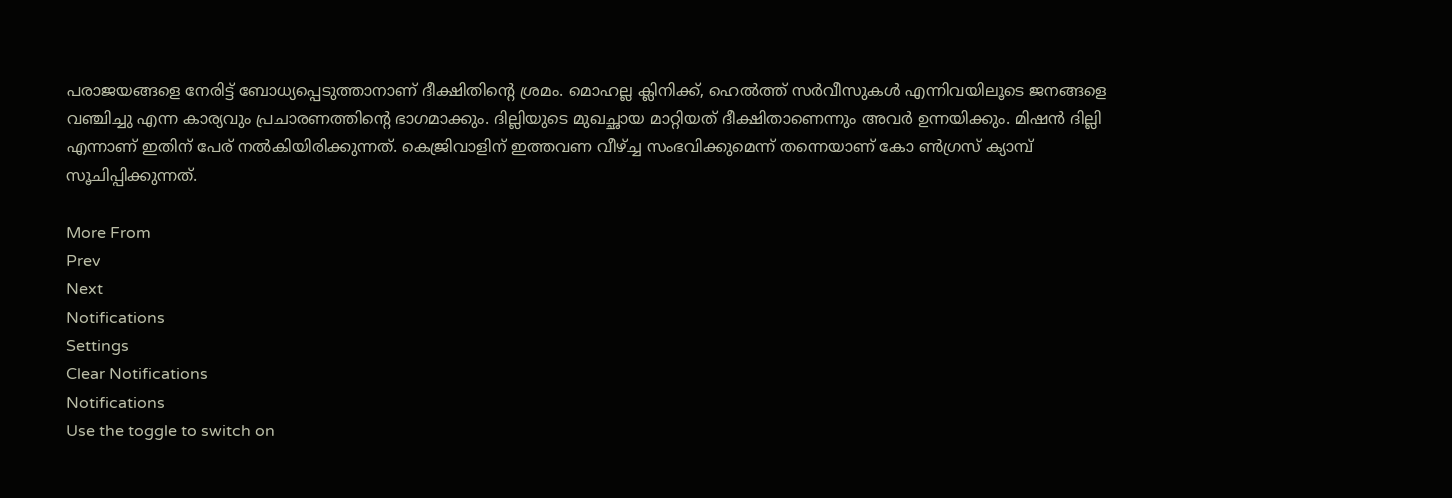പരാജയങ്ങളെ നേരിട്ട് ബോധ്യപ്പെടുത്താനാണ് ദീക്ഷിതിന്റെ ശ്രമം. മൊഹല്ല ക്ലിനിക്ക്, ഹെല്‍ത്ത് സര്‍വീസുകള്‍ എന്നിവയിലൂടെ ജനങ്ങളെ വഞ്ചിച്ചു എന്ന കാര്യവും പ്രചാരണത്തിന്റെ ഭാഗമാക്കും. ദില്ലിയുടെ മുഖച്ഛായ മാറ്റിയത് ദീക്ഷിതാണെന്നും അവര്‍ ഉന്നയിക്കും. മിഷന്‍ ദില്ലി എന്നാണ് ഇതിന് പേര് നല്‍കിയിരിക്കുന്നത്. കെജ്രിവാളിന് ഇത്തവണ വീഴ്ച്ച സംഭവിക്കുമെന്ന് തന്നെയാണ് കോ ണ്‍ഗ്രസ് ക്യാമ്പ് സൂചിപ്പിക്കുന്നത്.

More From
Prev
Next
Notifications
Settings
Clear Notifications
Notifications
Use the toggle to switch on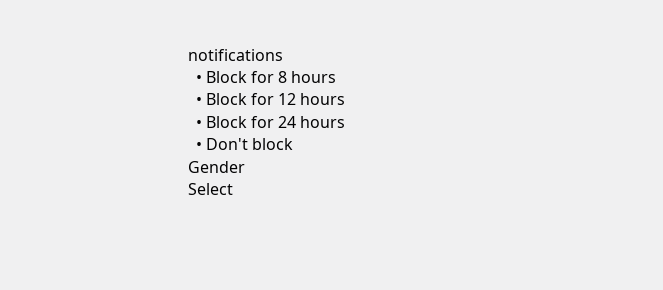notifications
  • Block for 8 hours
  • Block for 12 hours
  • Block for 24 hours
  • Don't block
Gender
Select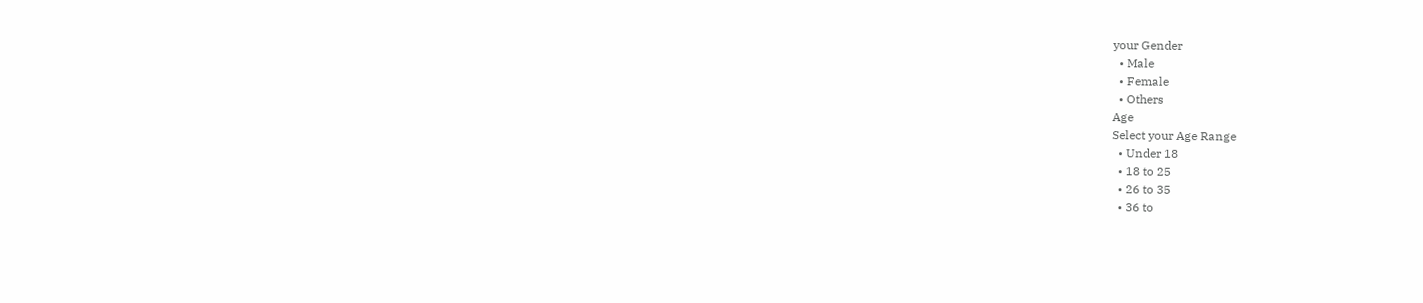your Gender
  • Male
  • Female
  • Others
Age
Select your Age Range
  • Under 18
  • 18 to 25
  • 26 to 35
  • 36 to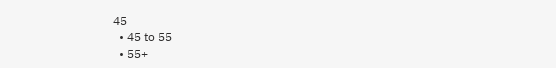45
  • 45 to 55
  • 55+